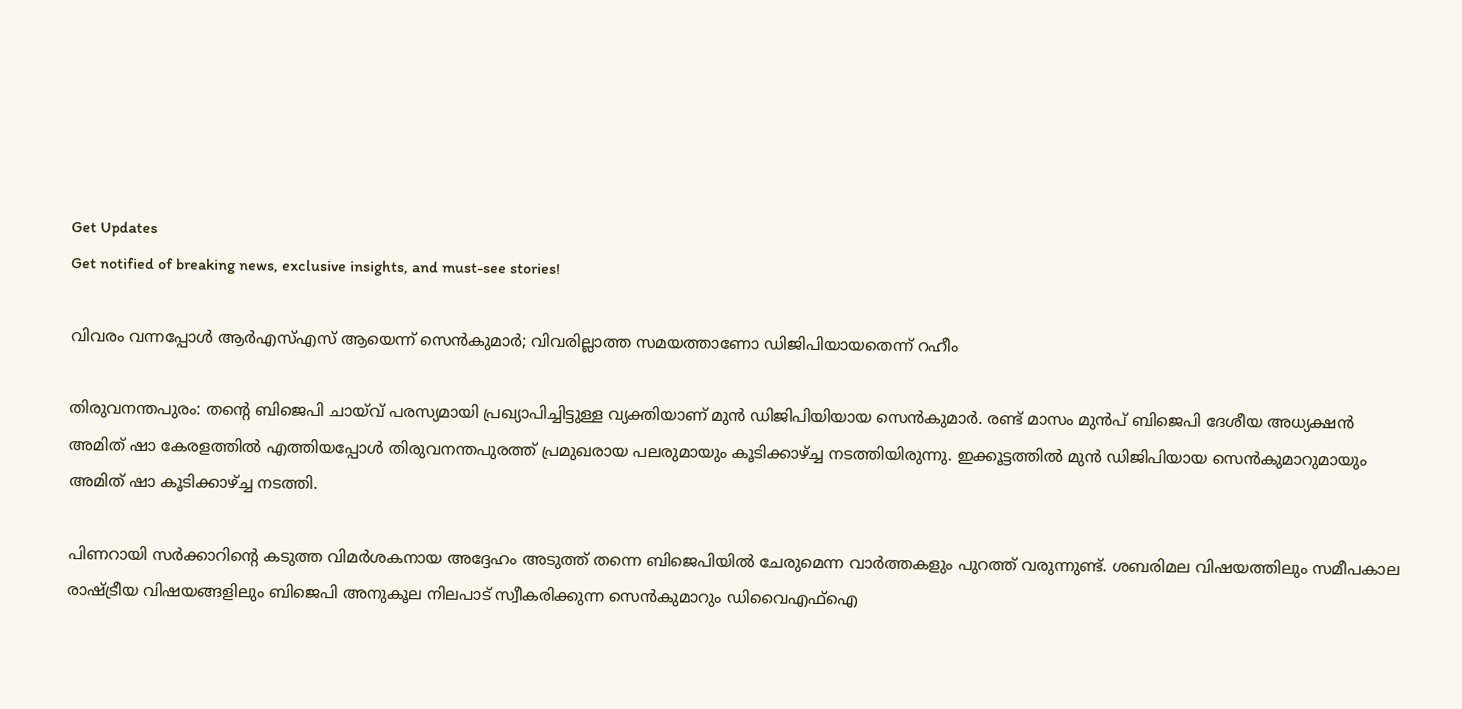Get Updates
Get notified of breaking news, exclusive insights, and must-see stories!

വിവരം വന്നപ്പോള്‍ ആര്‍എസ്എസ് ആയെന്ന് സെന്‍കുമാര്‍; വിവരില്ലാത്ത സമയത്താണോ ഡിജിപിയായതെന്ന് റഹീം

തിരുവനന്തപുരം: തന്റെ ബിജെപി ചായ്‌വ് പരസ്യമായി പ്രഖ്യാപിച്ചിട്ടുള്ള വ്യക്തിയാണ് മുന്‍ ഡിജിപിയിയായ സെന്‍കുമാര്‍. രണ്ട് മാസം മുന്‍പ് ബിജെപി ദേശീയ അധ്യക്ഷന്‍ അമിത് ഷാ കേരളത്തില്‍ എത്തിയപ്പോള്‍ തിരുവനന്തപുരത്ത് പ്രമുഖരായ പലരുമായും കൂടിക്കാഴ്ച്ച നടത്തിയിരുന്നു. ഇക്കൂട്ടത്തില്‍ മുന്‍ ഡിജിപിയായ സെന്‍കുമാറുമായും അമിത് ഷാ കൂടിക്കാഴ്ച്ച നടത്തി.

പിണറായി സര്‍ക്കാറിന്റെ കടുത്ത വിമര്‍ശകനായ അദ്ദേഹം അടുത്ത് തന്നെ ബിജെപിയില്‍ ചേരുമെന്ന വാര്‍ത്തകളും പുറത്ത് വരുന്നുണ്ട്. ശബരിമല വിഷയത്തിലും സമീപകാല രാഷ്ട്രീയ വിഷയങ്ങളിലും ബിജെപി അനുകൂല നിലപാട് സ്വീകരിക്കുന്ന സെന്‍കുമാറും ഡിവൈഎഫ്‌ഐ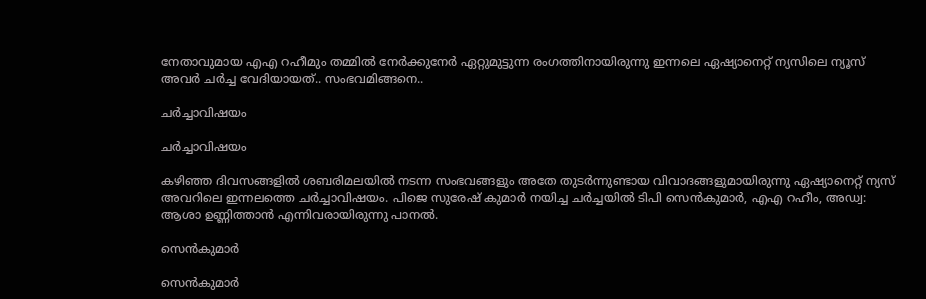നേതാവുമായ എഎ റഹീമും തമ്മില്‍ നേര്‍ക്കുനേര്‍ ഏറ്റുമുട്ടുന്ന രംഗത്തിനായിരുന്നു ഇന്നലെ ഏഷ്യാനെറ്റ് ന്യസിലെ ന്യൂസ് അവര്‍ ചര്‍ച്ച വേദിയായത്.. സംഭവമിങ്ങനെ..

ചര്‍ച്ചാവിഷയം

ചര്‍ച്ചാവിഷയം

കഴിഞ്ഞ ദിവസങ്ങളില്‍ ശബരിമലയില്‍ നടന്ന സംഭവങ്ങളും അതേ തുടര്‍ന്നുണ്ടായ വിവാദങ്ങളുമായിരുന്നു ഏഷ്യാനെറ്റ് ന്യസ് അവറിലെ ഇന്നലത്തെ ചര്‍ച്ചാവിഷയം. പിജെ സുരേഷ് കുമാര്‍ നയിച്ച ചര്‍ച്ചയില്‍ ടിപി സെന്‍കുമാര്‍, എഎ റഹീം, അഡ്വ: ആശാ ഉണ്ണിത്താന്‍ എന്നിവരായിരുന്നു പാനല്‍.

സെന്‍കുമാര്‍

സെന്‍കുമാര്‍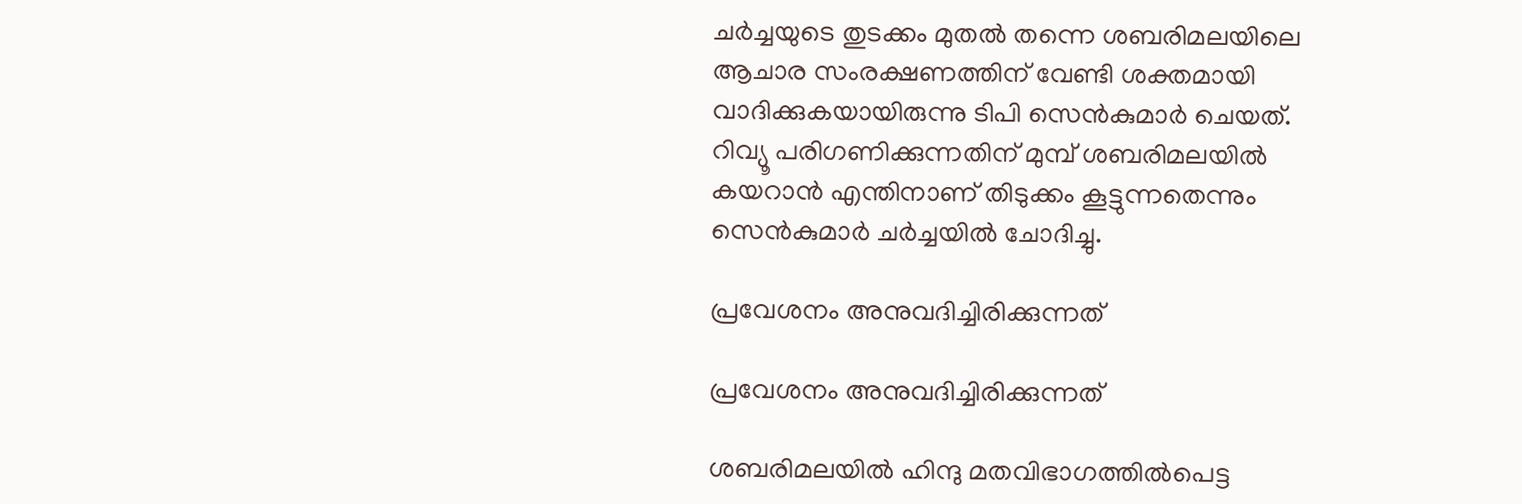ചര്‍ച്ചയുടെ തുടക്കം മുതല്‍ തന്നെ ശബരിമലയിലെ ആചാര സംരക്ഷണത്തിന് വേണ്ടി ശക്തമായി വാദിക്കുകയായിരുന്നു ടിപി സെന്‍കുമാര്‍ ചെയത്. റിവ്യൂ പരിഗണിക്കുന്നതിന് മുമ്പ് ശബരിമലയില്‍ കയറാന്‍ എന്തിനാണ് തിടുക്കം കൂട്ടുന്നതെന്നും സെന്‍കുമാര്‍ ചര്‍ച്ചയില്‍ ചോദിച്ചു.

പ്രവേശനം അനുവദിച്ചിരിക്കുന്നത്

പ്രവേശനം അനുവദിച്ചിരിക്കുന്നത്

ശബരിമലയില്‍ ഹിന്ദു മതവിഭാഗത്തില്‍പെട്ട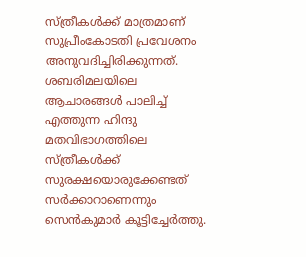സ്ത്രീകള്‍ക്ക് മാത്രമാണ് സുപ്രീംകോടതി പ്രവേശനം അനുവദിച്ചിരിക്കുന്നത്. ശബരിമലയിലെ ആചാരങ്ങള്‍ പാലിച്ച് എത്തുന്ന ഹിന്ദു മതവിഭാഗത്തിലെ സ്ത്രീകള്‍ക്ക് സുരക്ഷയൊരുക്കേണ്ടത് സര്‍ക്കാറാണെന്നും സെന്‍കുമാര്‍ കൂട്ടിച്ചേര്‍ത്തു.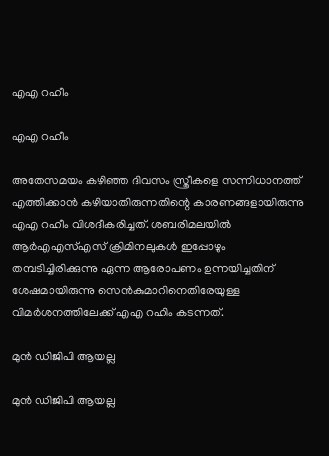എഎ റഹീം

എഎ റഹീം

അതേസമയം കഴിഞ്ഞ ദിവസം സ്ത്രീകളെ സന്നിധാനത്ത് എത്തിക്കാന്‍ കഴിയാതിരുന്നതിന്റെ കാരണങ്ങളായിരുന്നു എഎ റഹീം വിശദീകരിച്ചത്. ശബരിമലയില്‍ ആര്‍എഎസ്എസ് ക്രിമിനലുകള്‍ ഇപ്പോഴും തമ്പടിച്ചിരിക്കുന്നു ഏന്ന ആരോപണം ഉന്നയിച്ചതിന് ശേഷമായിരുന്നു സെന്‍കുമാറിനെതിരേയുള്ള വിമര്‍ശനത്തിലേക്ക് എഎ റഹിം കടന്നത്.

മുന്‍ ഡിജിപി ആയല്ല

മുന്‍ ഡിജിപി ആയല്ല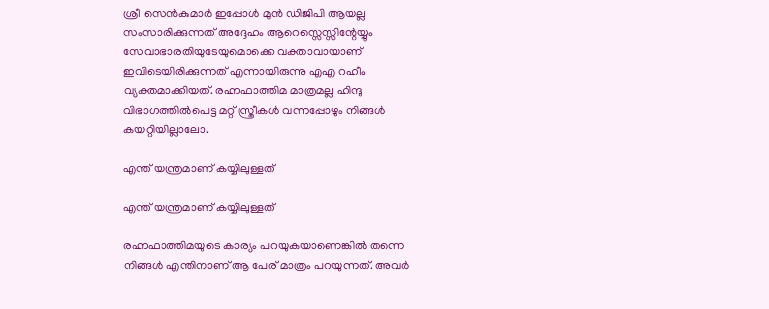ശ്രീ സെന്‍കുമാര്‍ ഇപ്പോള്‍ മുന്‍ ഡിജിപി ആയല്ല സംസാരിക്കുന്നത് അദ്ദേഹം ആറെസ്സെസ്സിന്റേയ്യും സേവാഭാരതിയുടേയുമൊക്കെ വക്താവായാണ് ഇവിടെയിരിക്കുന്നത് എന്നായിരുന്നു എഎ റഹീം വ്യക്തമാക്കിയത്. രഹ്നഫാത്തിമ മാത്രമല്ല ഹിന്ദു വിഭാഗത്തില്‍പെട്ട മറ്റ് സ്ത്രീകള്‍ വന്നപ്പോഴും നിങ്ങള്‍ കയറ്റിയില്ലാലോ.

എന്ത് യന്ത്രമാണ് കയ്യിലുള്ളത്

എന്ത് യന്ത്രമാണ് കയ്യിലുള്ളത്

രഹ്നഫാത്തിമയുടെ കാര്യം പറയുകയാണെങ്കില്‍ തന്നെ നിങ്ങള്‍ എന്തിനാണ് ആ പേര് മാത്രം പറയുന്നത്. അവര്‍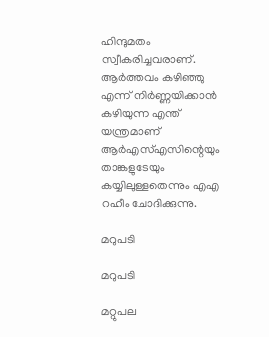ഹിന്ദുമതം സ്വീകരിച്ചവരാണ്. ആര്‍ത്തവം കഴിഞ്ഞു എന്ന് നിര്‍ണ്ണയിക്കാന്‍ കഴിയുന്ന എന്ത് യന്ത്രമാണ് ആര്‍എസ്എസിന്റെയും താങ്കളുടേയും കയ്യിലുള്ളതെന്നും എഎ റഹീം ചോദിക്കുന്നു.

മറുപടി

മറുപടി

മറ്റുപല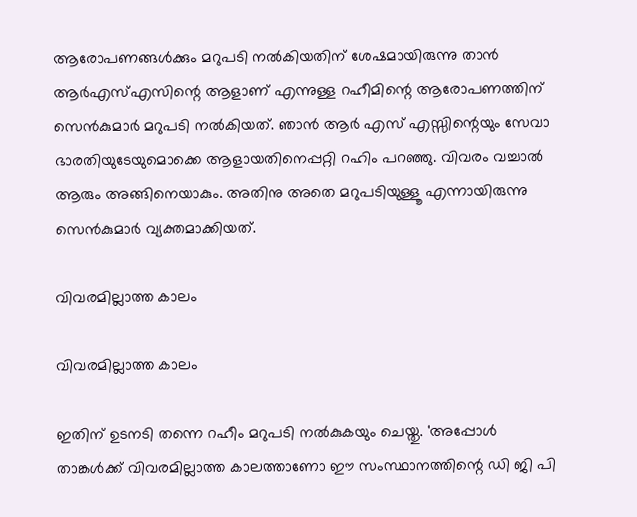ആരോപണങ്ങള്‍ക്കും മറുപടി നല്‍കിയതിന് ശേഷമായിരുന്നു താന്‍ ആര്‍എസ്എസിന്റെ ആളാണ് എന്നുള്ള റഹീമിന്റെ ആരോപണത്തിന് സെന്‍കുമാര്‍ മറുപടി നല്‍കിയത്. ഞാന്‍ ആര്‍ എസ് എസ്സിന്റെയും സേവാ ഭാരതിയുടേയുമൊക്കെ ആളായതിനെപ്പറ്റി റഹിം പറഞ്ഞു. വിവരം വച്ചാല്‍ ആരും അങ്ങിനെയാകും. അതിനു അതെ മറുപടിയുള്ളൂ എന്നായിരുന്നു സെന്‍കുമാര്‍ വ്യക്തമാക്കിയത്.

വിവരമില്ലാത്ത കാലം

വിവരമില്ലാത്ത കാലം

ഇതിന് ഉടനടി തന്നെ റഹീം മറുപടി നല്‍കുകയും ചെയ്തു. 'അപ്പോള്‍ താങ്കള്‍ക്ക് വിവരമില്ലാത്ത കാലത്താണോ ഈ സംസ്ഥാനത്തിന്റെ ഡി ജി പി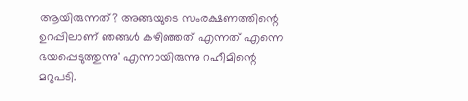ആയിരുന്നത്? അങ്ങയുടെ സംരക്ഷണത്തിന്റെ ഉറപ്പിലാണ് ഞങ്ങള്‍ കഴിഞ്ഞത് എന്നത് എന്നെ ഭയപ്പെടുത്തുന്നു' എന്നായിരുന്നു റഹീമിന്റെ മറുപടി.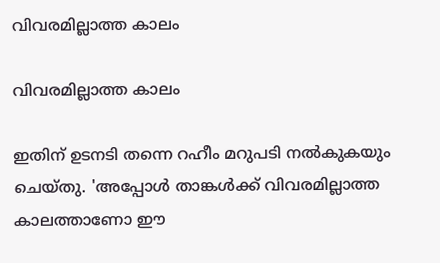വിവരമില്ലാത്ത കാലം

വിവരമില്ലാത്ത കാലം

ഇതിന് ഉടനടി തന്നെ റഹീം മറുപടി നല്‍കുകയും ചെയ്തു. 'അപ്പോള്‍ താങ്കള്‍ക്ക് വിവരമില്ലാത്ത കാലത്താണോ ഈ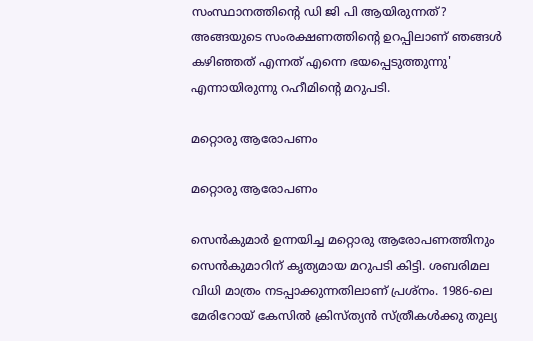സംസ്ഥാനത്തിന്റെ ഡി ജി പി ആയിരുന്നത്? അങ്ങയുടെ സംരക്ഷണത്തിന്റെ ഉറപ്പിലാണ് ഞങ്ങള്‍ കഴിഞ്ഞത് എന്നത് എന്നെ ഭയപ്പെടുത്തുന്നു' എന്നായിരുന്നു റഹീമിന്റെ മറുപടി.

മറ്റൊരു ആരോപണം

മറ്റൊരു ആരോപണം

സെന്‍കുമാര്‍ ഉന്നയിച്ച മറ്റൊരു ആരോപണത്തിനും സെന്‍കുമാറിന് കൃത്യമായ മറുപടി കിട്ടി. ശബരിമല വിധി മാത്രം നടപ്പാക്കുന്നതിലാണ് പ്രശ്‌നം. 1986-ലെ മേരിറോയ് കേസില്‍ ക്രിസ്ത്യന്‍ സ്ത്രീകള്‍ക്കു തുല്യ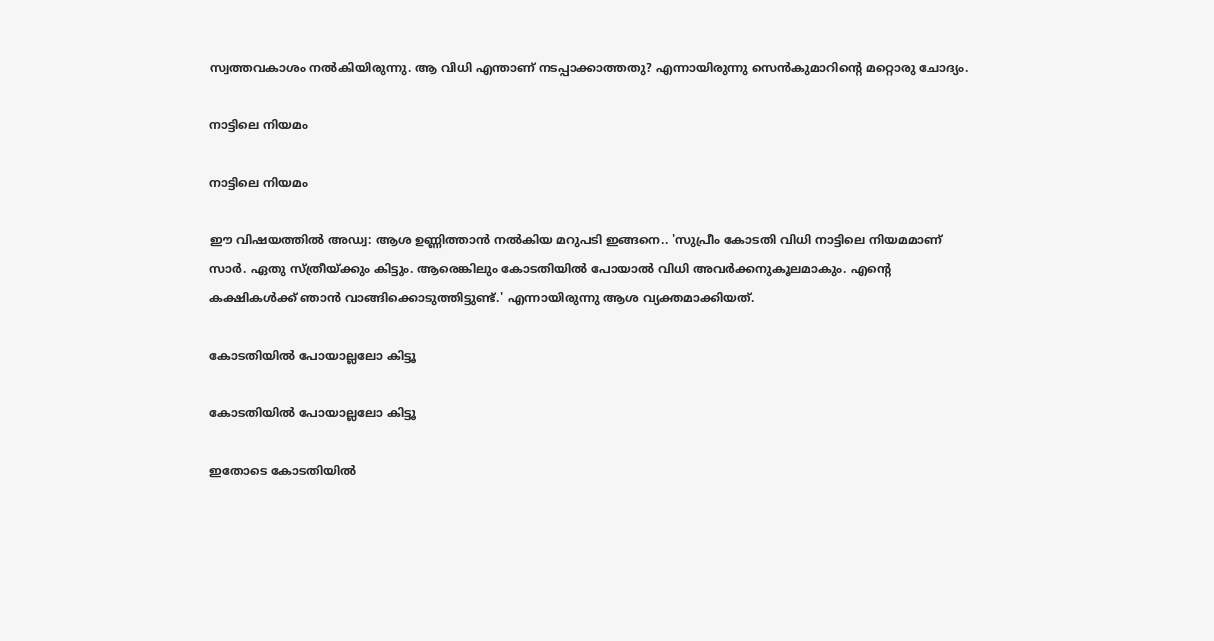സ്വത്തവകാശം നല്‍കിയിരുന്നു. ആ വിധി എന്താണ് നടപ്പാക്കാത്തതു? എന്നായിരുന്നു സെന്‍കുമാറിന്റെ മറ്റൊരു ചോദ്യം.

നാട്ടിലെ നിയമം

നാട്ടിലെ നിയമം

ഈ വിഷയത്തില്‍ അഡ്വ: ആശ ഉണ്ണിത്താന്‍ നല്‍കിയ മറുപടി ഇങ്ങനെ.. 'സുപ്രീം കോടതി വിധി നാട്ടിലെ നിയമമാണ് സാര്‍. ഏതു സ്ത്രീയ്ക്കും കിട്ടും. ആരെങ്കിലും കോടതിയില്‍ പോയാല്‍ വിധി അവര്‍ക്കനുകൂലമാകും. എന്റെ കക്ഷികള്‍ക്ക് ഞാന്‍ വാങ്ങിക്കൊടുത്തിട്ടുണ്ട്.' എന്നായിരുന്നു ആശ വ്യക്തമാക്കിയത്.

കോടതിയില്‍ പോയാല്ലലോ കിട്ടൂ

കോടതിയില്‍ പോയാല്ലലോ കിട്ടൂ

ഇതോടെ കോടതിയില്‍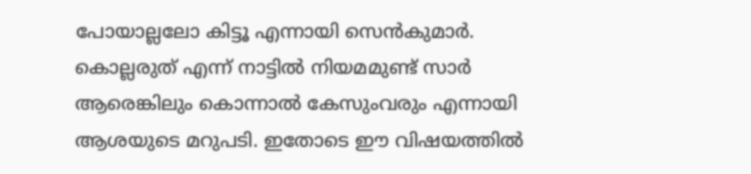പോയാല്ലലോ കിട്ടൂ എന്നായി സെന്‍കുമാര്‍. കൊല്ലരുത് എന്ന് നാട്ടില്‍ നിയമമുണ്ട് സാര്‍ ആരെങ്കിലും കൊന്നാല്‍ കേസുംവരും എന്നായി ആശയുടെ മറുപടി. ഇതോടെ ഈ വിഷയത്തില്‍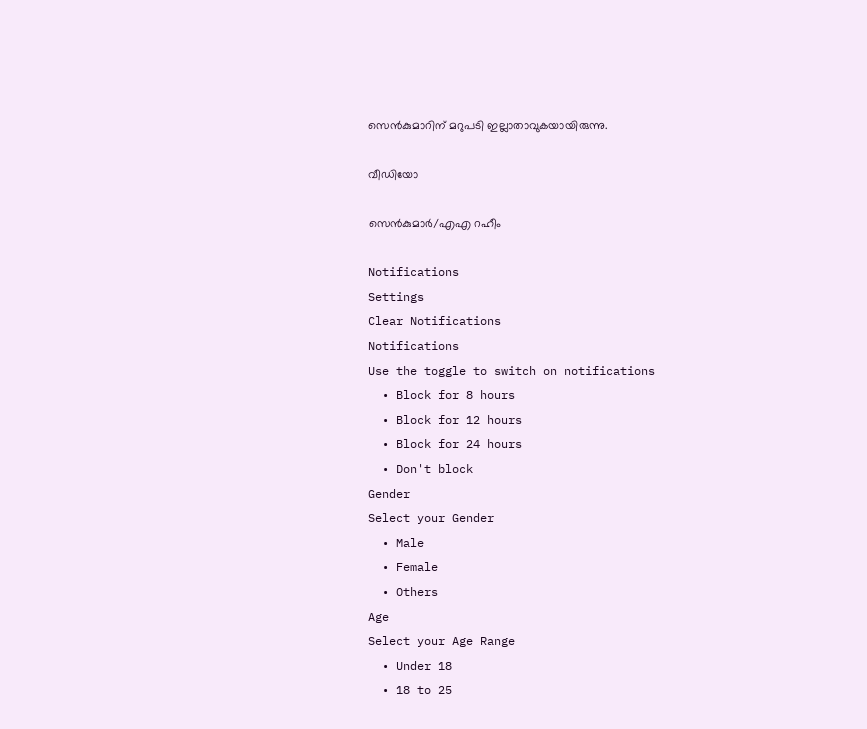സെന്‍കുമാറിന് മറുപടി ഇല്ലാതാവുകയായിരുന്നു.

വീഡിയോ

സെന്‍കുമാര്‍/എഎ റ‌ഹീം

Notifications
Settings
Clear Notifications
Notifications
Use the toggle to switch on notifications
  • Block for 8 hours
  • Block for 12 hours
  • Block for 24 hours
  • Don't block
Gender
Select your Gender
  • Male
  • Female
  • Others
Age
Select your Age Range
  • Under 18
  • 18 to 25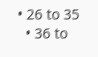• 26 to 35
  • 36 to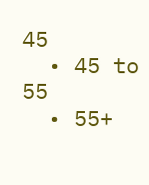45
  • 45 to 55
  • 55+